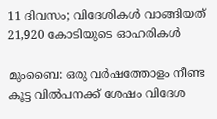11 ദിവസം; വിദേശികൾ വാങ്ങിയത് 21,920 കോടിയുടെ ഓഹരികൾ

മുംബൈ: ഒരു വർഷത്തോളം നീണ്ട കൂട്ട വിൽപനക്ക് ശേഷം വിദേശ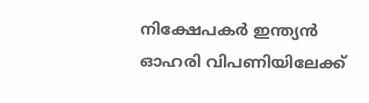നിക്ഷേപകർ ഇന്ത്യൻ ഓഹരി വിപണിയിലേക്ക്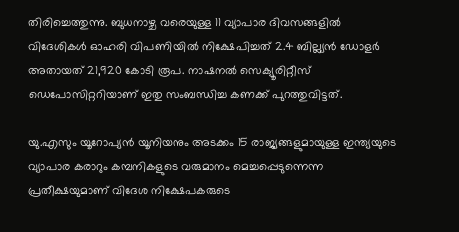തിരിച്ചെത്തുന്നു. ബുധനാഴ്ച വരെയുള്ള 11 വ്യാപാര ദിവസങ്ങളിൽ വിദേശികൾ ഓഹരി വിപണിയിൽ നിക്ഷേപിച്ചത് 2.4 ബില്ല്യൻ ഡോളർ അതായത് 21,920 കോടി രൂപ. നാഷനൽ സെക്യൂരിറ്റീസ് ഡെപോസിറ്ററിയാണ് ഇതു സംബന്ധിച്ച കണക്ക് പുറത്തുവിട്ടത്.

യു.എസും യൂറോപ്യൻ യൂനിയനും അടക്കം 15 രാജ്യങ്ങളുമായുള്ള ഇന്ത്യയുടെ വ്യാപാര കരാറും കമ്പനികളുടെ വരുമാനം മെച്ചപ്പെടുന്നെന്ന പ്രതീക്ഷയുമാണ് വിദേശ നിക്ഷേപകരുടെ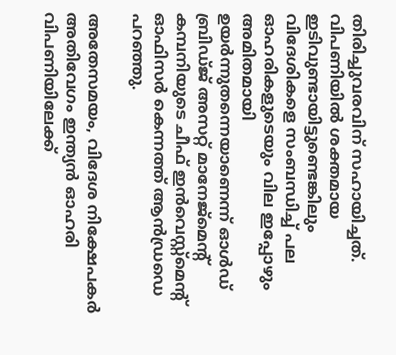തിരിച്ചുവരവിന് സഹായിച്ചത്. വിപണിയിൽ ശക്തമായ ഇടിവുണ്ടായിട്ടുണ്ടെങ്കിലും വിദേശികളെ സംബന്ധിച്ച് പല ഓഹരികളുടെയും വില ഇപ്പോഴും അമിതമായി ഉയർന്നുതന്നെയാണെന്ന് ഓൾഡ് ബ്രിഡ്ജ് അസറ്റ് മാനേജ്മെന്റ് കമ്പനിയുടെ ചീഫ് ഇൻവെസ്റ്റ്മെന്റ് ഓഫിസർ കെന്നത്ത് ആൻഡ്രഡെ പറഞ്ഞു.

അതേസമയം, വിദേശ നിക്ഷേപകർ അതിവേഗം ഇന്ത്യൻ ഓഹരി വിപണിയിലേക്ക്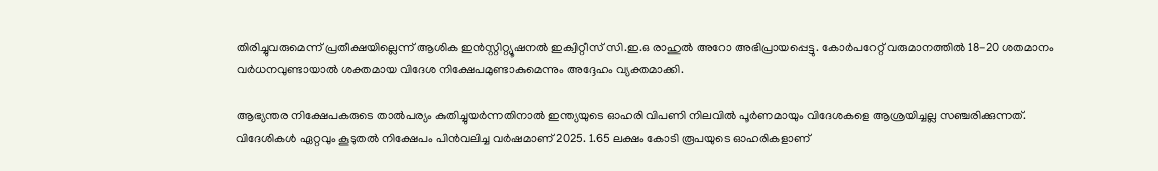തിരിച്ചുവരുമെന്ന് പ്രതീക്ഷയില്ലെന്ന് ആശിക ഇൻസ്റ്റിറ്റ്യൂഷനൽ ഇക്വിറ്റീസ് സി.ഇ.ഒ രാഹുൽ അറോ അഭിപ്രായപ്പെട്ടു. കോർപറേറ്റ് വരുമാനത്തിൽ 18-20 ശതമാനം വർധനവുണ്ടായാൽ ശക്തമായ വിദേശ നിക്ഷേപമുണ്ടാകുമെന്നും അദ്ദേഹം വ്യക്തമാക്കി.

ആഭ്യന്തര നിക്ഷേപകരുടെ താൽപര്യം കുതിച്ചുയർന്നതിനാൽ ഇന്ത്യയുടെ ഓഹരി വിപണി നിലവിൽ പൂർണമായും വിദേശകളെ ആശ്രയിച്ചല്ല സഞ്ചരിക്കുന്നത്. വിദേശികൾ ഏറ്റവും കൂടുതൽ നിക്ഷേപം പിൻവലിച്ച വർഷമാണ് 2025. 1.65 ലക്ഷം കോടി രൂപയുടെ ഓഹരികളാണ്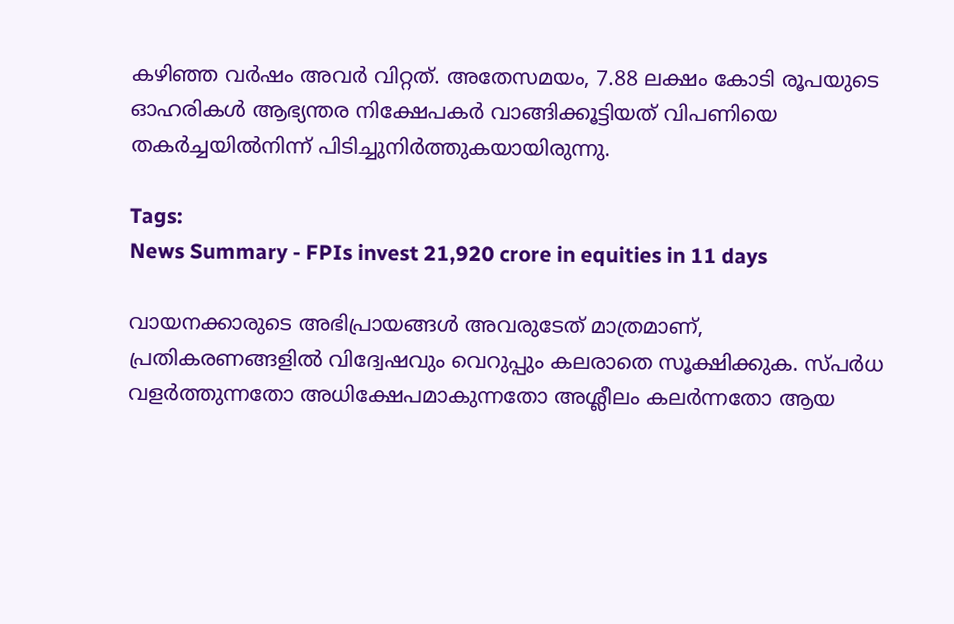കഴിഞ്ഞ വർഷം അവർ വിറ്റത്. അതേസമയം, 7.88 ലക്ഷം കോടി രൂപയുടെ ഓഹരികൾ ആഭ്യന്തര നിക്ഷേപകർ വാങ്ങിക്കൂട്ടിയത് വിപണിയെ തകർച്ചയിൽനിന്ന് പിടിച്ചുനിർത്തുകയായിരുന്നു.

Tags:
News Summary - FPIs invest 21,920 crore in equities in 11 days

വായനക്കാരുടെ അഭിപ്രായങ്ങള്‍ അവരുടേത് മാത്രമാണ്, പ്രതികരണങ്ങളിൽ വിദ്വേഷവും വെറുപ്പും കലരാതെ സൂക്ഷിക്കുക. സ്പർധ വളർത്തുന്നതോ അധിക്ഷേപമാകുന്നതോ അശ്ലീലം കലർന്നതോ ആയ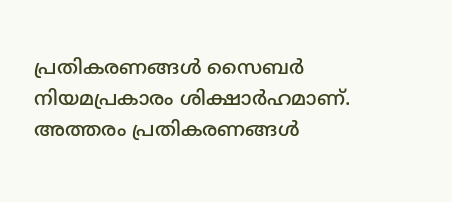പ്രതികരണങ്ങൾ സൈബർ നിയമപ്രകാരം ശിക്ഷാർഹമാണ്. അത്തരം പ്രതികരണങ്ങൾ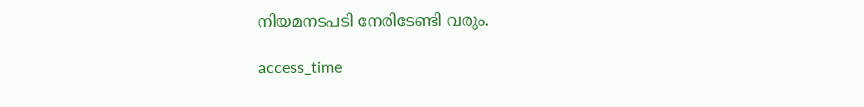നിയമനടപടി നേരിടേണ്ടി വരും.

access_time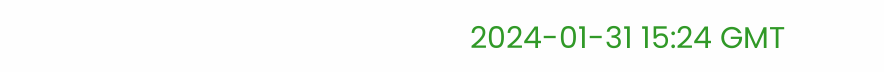2024-01-31 15:24 GMT